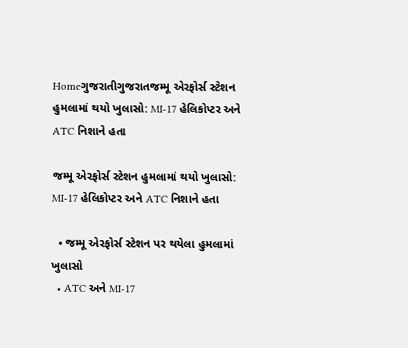Homeગુજરાતીગુજરાતજમ્મૂ એરફોર્સ સ્ટેશન હુમલામાં થયો ખુલાસો: MI-17 હેલિકોપ્ટર અને ATC નિશાને હતા

જમ્મૂ એરફોર્સ સ્ટેશન હુમલામાં થયો ખુલાસો: MI-17 હેલિકોપ્ટર અને ATC નિશાને હતા

  • જમ્મૂ એરફોર્સ સ્ટેશન પર થયેલા હુમલામાં ખુલાસો
  • ATC અને MI-17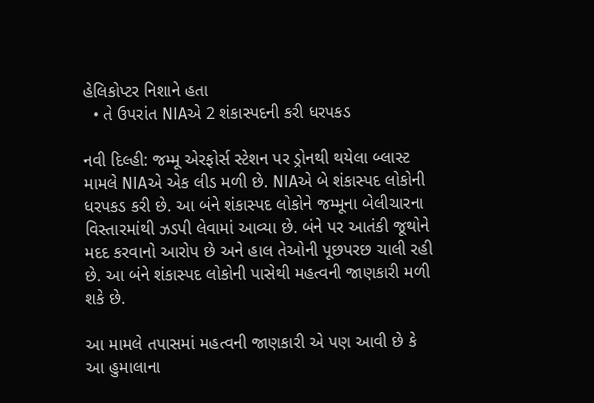હેલિકોપ્ટર નિશાને હતા
  • તે ઉપરાંત NIAએ 2 શંકાસ્પદની કરી ધરપકડ

નવી દિલ્હી: જમ્મૂ એરફોર્સ સ્ટેશન પર ડ્રોનથી થયેલા બ્લાસ્ટ મામલે NIAએ એક લીડ મળી છે. NIAએ બે શંકાસ્પદ લોકોની ધરપકડ કરી છે. આ બંને શંકાસ્પદ લોકોને જમ્મૂના બેલીચારના વિસ્તારમાંથી ઝડપી લેવામાં આવ્યા છે. બંને પર આતંકી જૂથોને મદદ કરવાનો આરોપ છે અને હાલ તેઓની પૂછપરછ ચાલી રહી છે. આ બંને શંકાસ્પદ લોકોની પાસેથી મહત્વની જાણકારી મળી શકે છે.

આ મામલે તપાસમાં મહત્વની જાણકારી એ પણ આવી છે કે આ હુમાલાના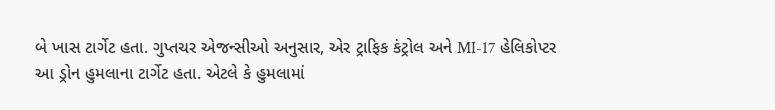બે ખાસ ટાર્ગેટ હતા. ગુપ્તચર એજન્સીઓ અનુસાર, એર ટ્રાફિક કંટ્રોલ અને MI-17 હેલિકોપ્ટર આ ડ્રોન હુમલાના ટાર્ગેટ હતા. એટલે કે હુમલામાં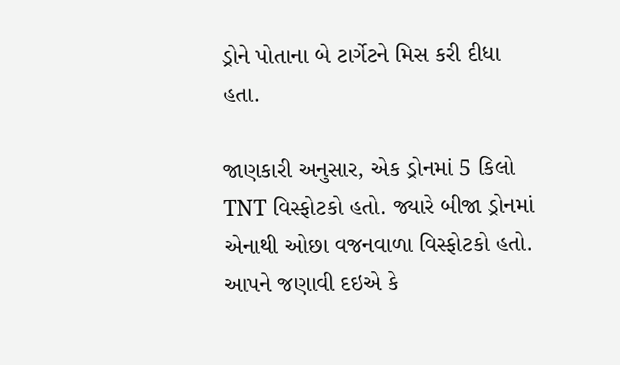ડ્રોને પોતાના બે ટાર્ગેટને મિસ કરી દીધા હતા.

જાણકારી અનુસાર, એક ડ્રોનમાં 5 કિલો TNT વિસ્ફોટકો હતો. જ્યારે બીજા ડ્રોનમાં એનાથી ઓછા વજનવાળા વિસ્ફોટકો હતો. આપને જણાવી દઇએ કે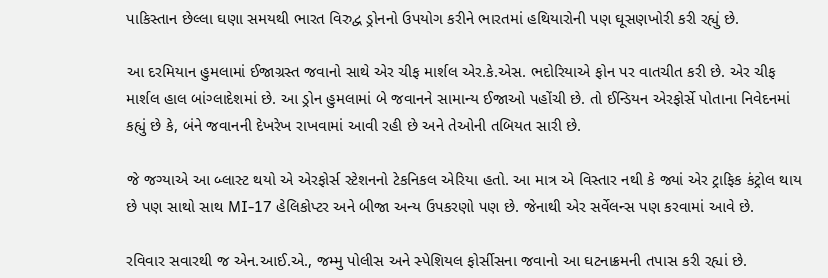પાકિસ્તાન છેલ્લા ઘણા સમયથી ભારત વિરુદ્વ ડ્રોનનો ઉપયોગ કરીને ભારતમાં હથિયારોની પણ ઘૂસણખોરી કરી રહ્યું છે.

આ દરમિયાન હુમલામાં ઈજાગ્રસ્ત જવાનો સાથે એર ચીફ માર્શલ એર.કે.એસ. ભદોરિયાએ ફોન પર વાતચીત કરી છે. એર ચીફ માર્શલ હાલ બાંગ્લાદેશમાં છે. આ ડ્રોન હુમલામાં બે જવાનને સામાન્ય ઈજાઓ પહોંચી છે. તો ઈન્ડિયન એરફોર્સે પોતાના નિવેદનમાં કહ્યું છે કે, બંને જવાનની દેખરેખ રાખવામાં આવી રહી છે અને તેઓની તબિયત સારી છે.

જે જગ્યાએ આ બ્લાસ્ટ થયો એ એરફોર્સ સ્ટેશનનો ટેકનિકલ એરિયા હતો. આ માત્ર એ વિસ્તાર નથી કે જ્યાં એર ટ્રાફિક કંટ્રોલ થાય છે પણ સાથો સાથ MI-17 હેલિકોપ્ટર અને બીજા અન્ય ઉપકરણો પણ છે. જેનાથી એર સર્વેલન્સ પણ કરવામાં આવે છે.

રવિવાર સવારથી જ એન.આઈ.એ., જમ્મુ પોલીસ અને સ્પેશિયલ ફોર્સીસના જવાનો આ ઘટનાક્રમની તપાસ કરી રહ્યાં છે.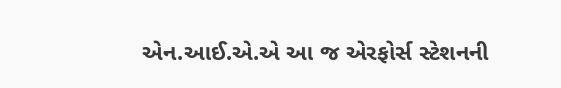એન.આઈ.એ.એ આ જ એરફોર્સ સ્ટેશનની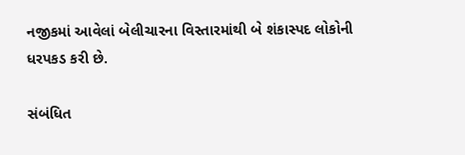નજીકમાં આવેલાં બેલીચારના વિસ્તારમાંથી બે શંકાસ્પદ લોકોની ધરપકડ કરી છે.

સંબંધિત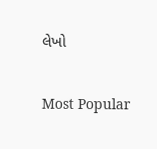લેખો

Most Popular